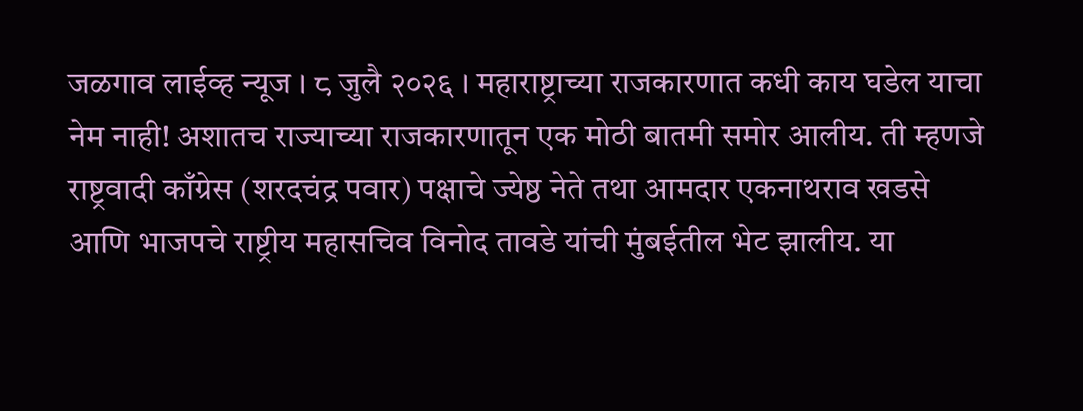जळगाव लाईव्ह न्यूज । ८ जुलै २०२६ । महाराष्ट्राच्या राजकारणात कधी काय घडेल याचा नेम नाही! अशातच राज्याच्या राजकारणातून एक मोठी बातमी समोर आलीय. ती म्हणजे राष्ट्रवादी काँग्रेस (शरदचंद्र पवार) पक्षाचे ज्येष्ठ नेते तथा आमदार एकनाथराव खडसे आणि भाजपचे राष्ट्रीय महासचिव विनोद तावडे यांची मुंबईतील भेट झालीय. या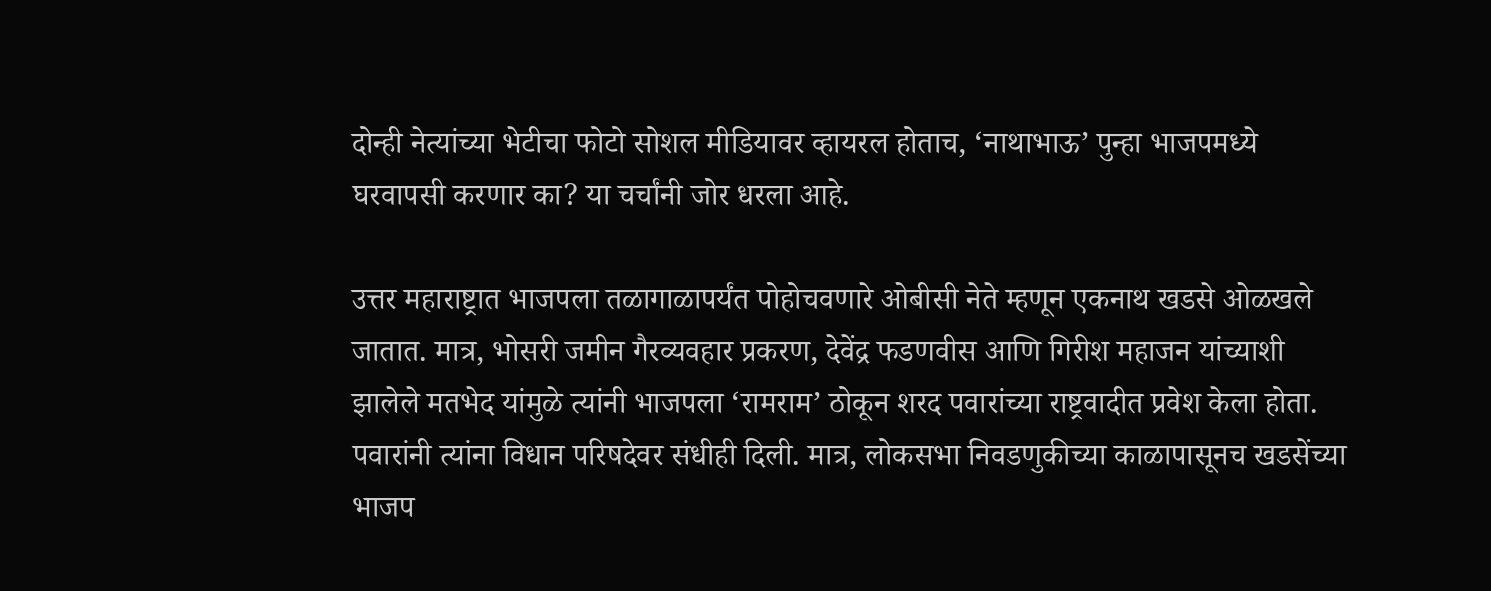दोन्ही नेत्यांच्या भेटीचा फोटो सोशल मीडियावर व्हायरल होताच, ‘नाथाभाऊ’ पुन्हा भाजपमध्ये घरवापसी करणार का? या चर्चांनी जोर धरला आहे.

उत्तर महाराष्ट्रात भाजपला तळागाळापर्यंत पोहोचवणारे ओबीसी नेते म्हणून एकनाथ खडसे ओळखले जातात. मात्र, भोसरी जमीन गैरव्यवहार प्रकरण, देवेंद्र फडणवीस आणि गिरीश महाजन यांच्याशी झालेले मतभेद यांमुळे त्यांनी भाजपला ‘रामराम’ ठोकून शरद पवारांच्या राष्ट्रवादीत प्रवेश केला होता. पवारांनी त्यांना विधान परिषदेवर संधीही दिली. मात्र, लोकसभा निवडणुकीच्या काळापासूनच खडसेंच्या भाजप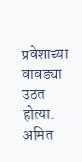प्रवेशाच्या वावड्या उठत होत्या. अमित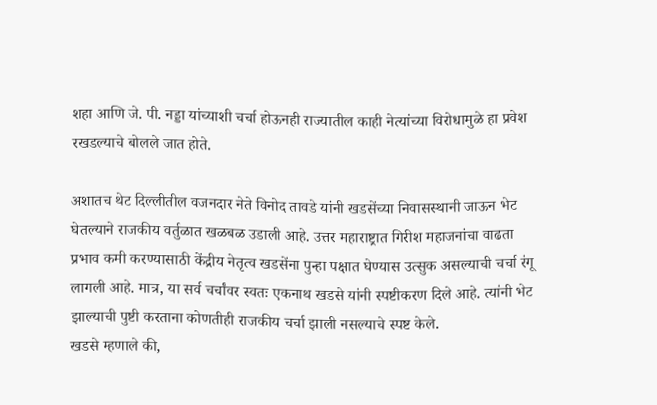शहा आणि जे. पी. नड्डा यांच्याशी चर्चा होऊनही राज्यातील काही नेत्यांच्या विरोधामुळे हा प्रवेश रखडल्याचे बोलले जात होते.

अशातच थेट दिल्लीतील वजनदार नेते विनोद तावडे यांनी खडसेंच्या निवासस्थानी जाऊन भेट घेतल्याने राजकीय वर्तुळात खळबळ उडाली आहे. उत्तर महाराष्ट्रात गिरीश महाजनांचा वाढता प्रभाव कमी करण्यासाठी केंद्रीय नेतृत्व खडसेंना पुन्हा पक्षात घेण्यास उत्सुक असल्याची चर्चा रंगू लागली आहे. मात्र, या सर्व चर्चांवर स्वतः एकनाथ खडसे यांनी स्पष्टीकरण दिले आहे. त्यांनी भेट झाल्याची पुष्टी करताना कोणतीही राजकीय चर्चा झाली नसल्याचे स्पष्ट केले.
खडसे म्हणाले की,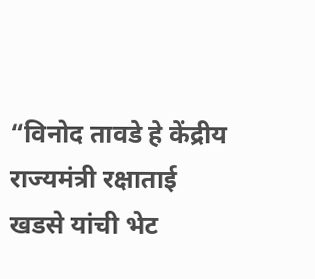“विनोद तावडे हे केंद्रीय राज्यमंत्री रक्षाताई खडसे यांची भेट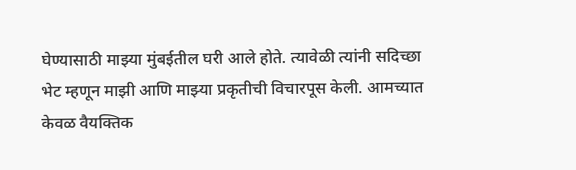घेण्यासाठी माझ्या मुंबईतील घरी आले होते. त्यावेळी त्यांनी सदिच्छा भेट म्हणून माझी आणि माझ्या प्रकृतीची विचारपूस केली. आमच्यात केवळ वैयक्तिक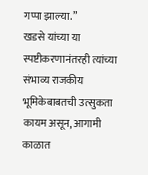गप्पा झाल्या.”
खडसे यांच्या या स्पष्टीकरणानंतरही त्यांच्या संभाव्य राजकीय भूमिकेबाबतची उत्सुकता कायम असून, आगामी काळात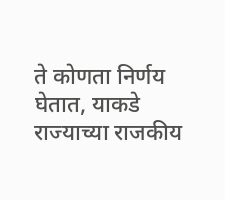ते कोणता निर्णय घेतात, याकडे राज्याच्या राजकीय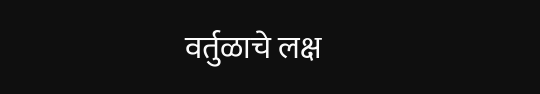वर्तुळाचे लक्ष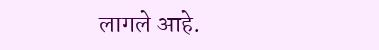लागले आहे.